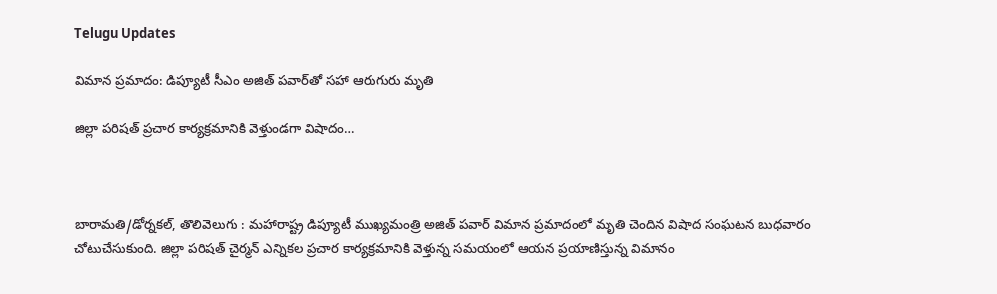Telugu Updates

విమాన ప్రమాదం: డిప్యూటీ సీఎం అజిత్ పవార్‌తో సహా ఆరుగురు మృతి

జిల్లా పరిషత్ ప్రచార కార్యక్రమానికి వెళ్తుండగా విషాదం…



బారామతి/డోర్నకల్, తొలివెలుగు : మహారాష్ట్ర డిప్యూటీ ముఖ్యమంత్రి అజిత్ పవార్ విమాన ప్రమాదంలో మృతి చెందిన విషాద సంఘటన బుధవారం చోటుచేసుకుంది. జిల్లా పరిషత్ చైర్మన్ ఎన్నికల ప్రచార కార్యక్రమానికి వెళ్తున్న సమయంలో ఆయన ప్రయాణిస్తున్న విమానం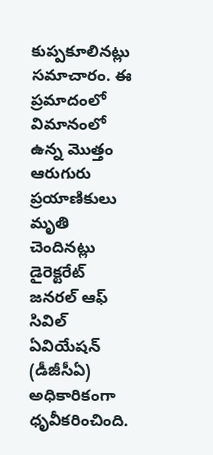కుప్పకూలినట్లు సమాచారం. ఈ ప్రమాదంలో విమానంలో ఉన్న మొత్తం ఆరుగురు ప్రయాణికులు మృతి చెందినట్లు డైరెక్టరేట్ జనరల్ ఆఫ్ సివిల్ ఏవియేషన్ (డీజీసీఏ) అధికారికంగా ధృవీకరించింది.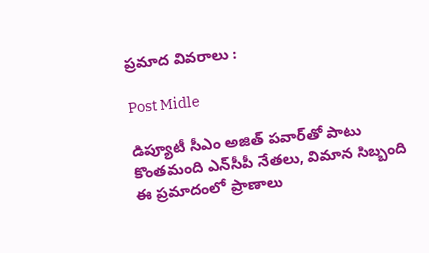ప్రమాద వివరాలు :

Post Midle

డిప్యూటీ సీఎం అజిత్ పవార్‌తో పాటు కొంతమంది ఎన్‌సీపీ నేతలు, విమాన సిబ్బంది ఈ ప్రమాదంలో ప్రాణాలు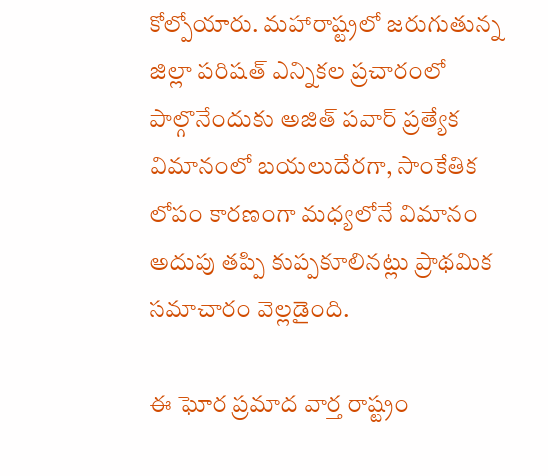కోల్పోయారు. మహారాష్ట్రలో జరుగుతున్న జిల్లా పరిషత్ ఎన్నికల ప్రచారంలో పాల్గొనేందుకు అజిత్ పవార్ ప్రత్యేక విమానంలో బయలుదేరగా, సాంకేతిక లోపం కారణంగా మధ్యలోనే విమానం అదుపు తప్పి కుప్పకూలినట్లు ప్రాథమిక సమాచారం వెల్లడైంది.

ఈ ఘోర ప్రమాద వార్త రాష్ట్రం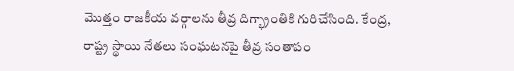మొత్తం రాజకీయ వర్గాలను తీవ్ర దిగ్భ్రాంతికి గురిచేసింది. కేంద్ర, రాష్ట్ర స్థాయి నేతలు సంఘటనపై తీవ్ర సంతాపం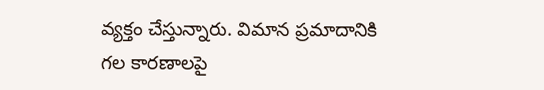వ్యక్తం చేస్తున్నారు. విమాన ప్రమాదానికి గల కారణాలపై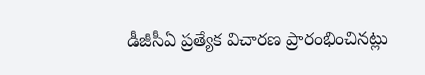డీజీసీఏ ప్రత్యేక విచారణ ప్రారంభించినట్లు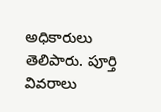అధికారులు తెలిపారు. పూర్తి వివరాలు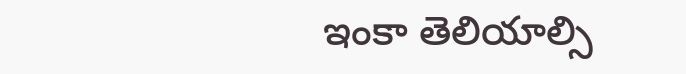ఇంకా తెలియాల్సి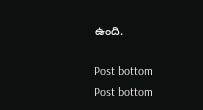ఉంది.

Post bottom
Post bottom